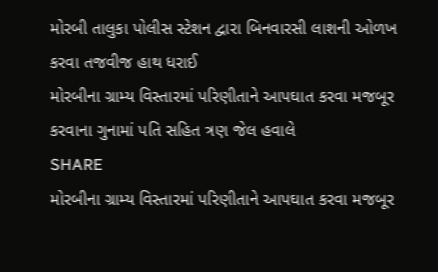મોરબી તાલુકા પોલીસ સ્ટેશન દ્વારા બિનવારસી લાશની ઓળખ કરવા તજવીજ હાથ ધરાઈ
મોરબીના ગ્રામ્ય વિસ્તારમાં પરિણીતાને આપઘાત કરવા મજબૂર કરવાના ગુનામાં પતિ સહિત ત્રણ જેલ હવાલે
SHARE
મોરબીના ગ્રામ્ય વિસ્તારમાં પરિણીતાને આપઘાત કરવા મજબૂર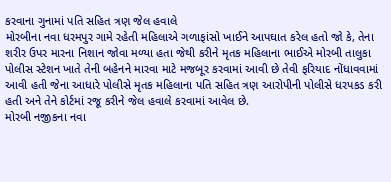કરવાના ગુનામાં પતિ સહિત ત્રણ જેલ હવાલે
મોરબીના નવા ધરમપુર ગામે રહેતી મહિલાએ ગળાફાંસો ખાઈને આપઘાત કરેલ હતો જો કે, તેના શરીર ઉપર મારના નિશાન જોવા મળ્યા હતા જેથી કરીને મૃતક મહિલાના ભાઈએ મોરબી તાલુકા પોલીસ સ્ટેશન ખાતે તેની બહેનને મારવા માટે મજબૂર કરવામાં આવી છે તેવી ફરિયાદ નોંધાવવામાં આવી હતી જેના આધારે પોલીસે મૃતક મહિલાના પતિ સહિત ત્રણ આરોપીની પોલીસે ધરપકડ કરી હતી અને તેને કોર્ટમાં રજૂ કરીને જેલ હવાલે કરવામાં આવેલ છે.
મોરબી નજીકના નવા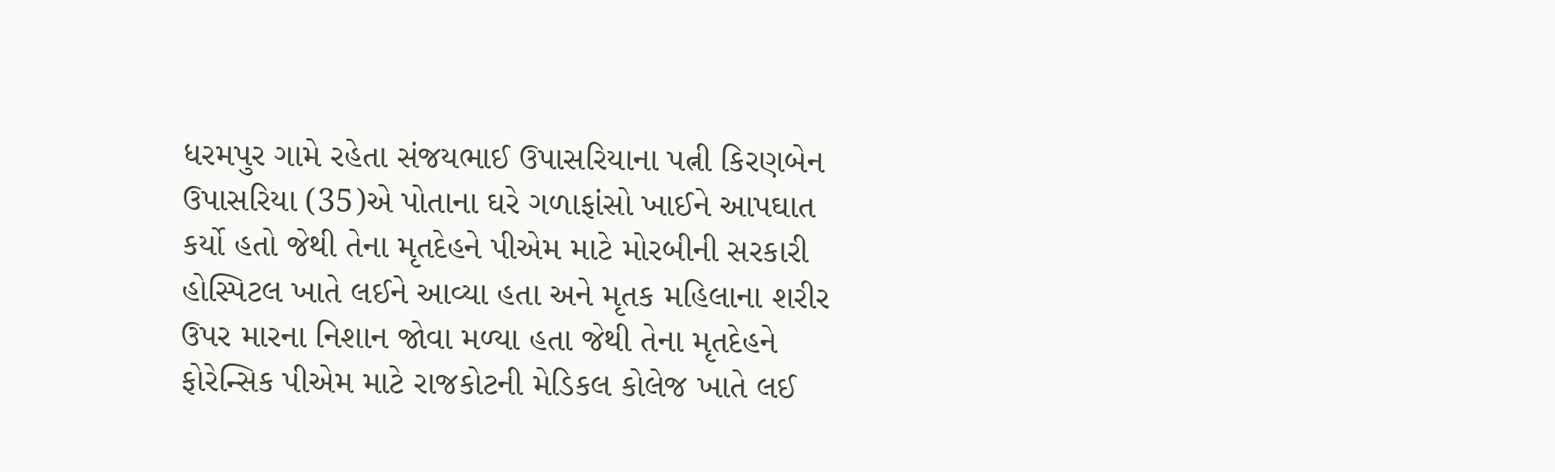ધરમપુર ગામે રહેતા સંજયભાઈ ઉપાસરિયાના પત્ની કિરણબેન ઉપાસરિયા (35)એ પોતાના ઘરે ગળાફાંસો ખાઈને આપઘાત કર્યો હતો જેથી તેના મૃતદેહને પીએમ માટે મોરબીની સરકારી હોસ્પિટલ ખાતે લઈને આવ્યા હતા અને મૃતક મહિલાના શરીર ઉપર મારના નિશાન જોવા મળ્યા હતા જેથી તેના મૃતદેહને ફોરેન્સિક પીએમ માટે રાજકોટની મેડિકલ કોલેજ ખાતે લઈ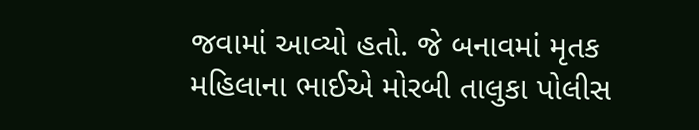જવામાં આવ્યો હતો. જે બનાવમાં મૃતક મહિલાના ભાઈએ મોરબી તાલુકા પોલીસ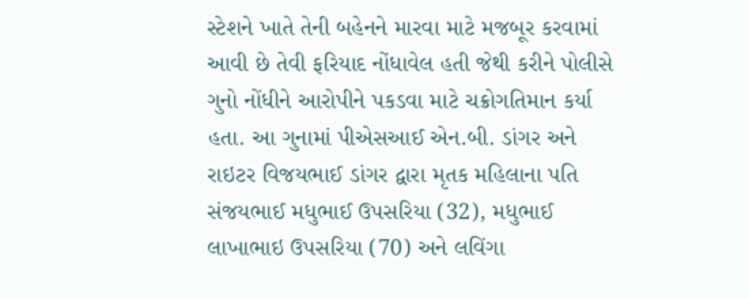સ્ટેશને ખાતે તેની બહેનને મારવા માટે મજબૂર કરવામાં આવી છે તેવી ફરિયાદ નોંધાવેલ હતી જેથી કરીને પોલીસે ગુનો નોંધીને આરોપીને પકડવા માટે ચક્રોગતિમાન કર્યા હતા. આ ગુનામાં પીએસઆઈ એન.બી. ડાંગર અને રાઇટર વિજયભાઈ ડાંગર દ્વારા મૃતક મહિલાના પતિ સંજયભાઈ મધુભાઈ ઉપસરિયા (32), મધુભાઈ લાખાભાઇ ઉપસરિયા (70) અને લવિંગા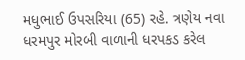મધુભાઈ ઉપસરિયા (65) રહે. ત્રણેય નવા ધરમપુર મોરબી વાળાની ધરપકડ કરેલ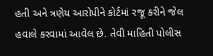હતી અને ત્રણેય આરોપીને કોર્ટમાં રજૂ કરીને જેલ હવાલે કરવામાં આવેલ છે. તેવી માહિતી પોલીસ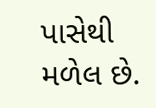પાસેથી મળેલ છે.